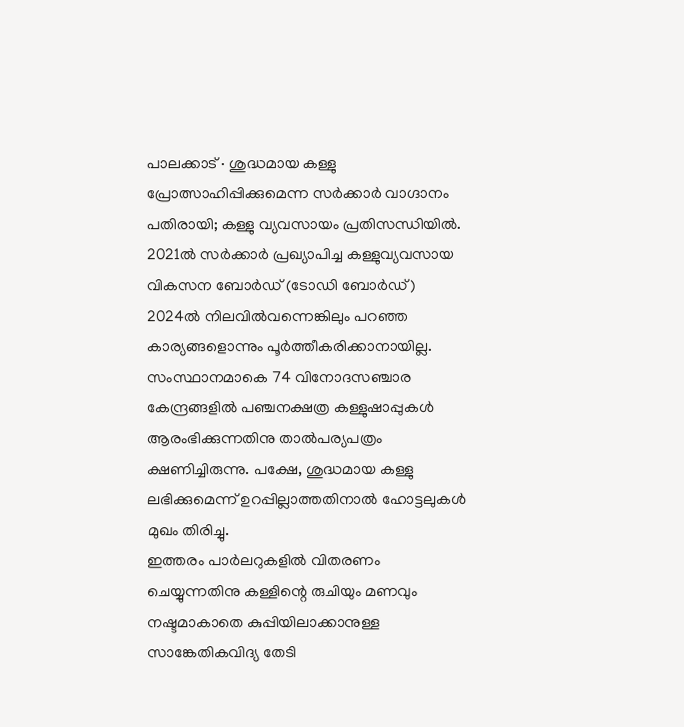പാലക്കാട് ∙ ശുദ്ധമായ കള്ളു പ്രോത്സാഹിപ്പിക്കുമെന്ന സർക്കാർ വാഗ്ദാനം പതിരായി; കള്ളു വ്യവസായം പ്രതിസന്ധിയിൽ. 2021ൽ സർക്കാർ പ്രഖ്യാപിച്ച കള്ളുവ്യവസായ വികസന ബോർഡ് (ടോഡി ബോർഡ്) 2024ൽ നിലവിൽവന്നെങ്കിലും പറഞ്ഞ കാര്യങ്ങളൊന്നും പൂർത്തീകരിക്കാനായില്ല.
സംസ്ഥാനമാകെ 74 വിനോദസഞ്ചാര കേന്ദ്രങ്ങളിൽ പഞ്ചനക്ഷത്ര കള്ളുഷാപ്പുകൾ ആരംഭിക്കുന്നതിനു താൽപര്യപത്രം ക്ഷണിച്ചിരുന്നു. പക്ഷേ, ശുദ്ധമായ കള്ളു ലഭിക്കുമെന്ന് ഉറപ്പില്ലാത്തതിനാൽ ഹോട്ടലുകൾ മുഖം തിരിച്ചു.
ഇത്തരം പാർലറുകളിൽ വിതരണം ചെയ്യുന്നതിനു കള്ളിന്റെ രുചിയും മണവും നഷ്ടമാകാതെ കുപ്പിയിലാക്കാനുള്ള സാങ്കേതികവിദ്യ തേടി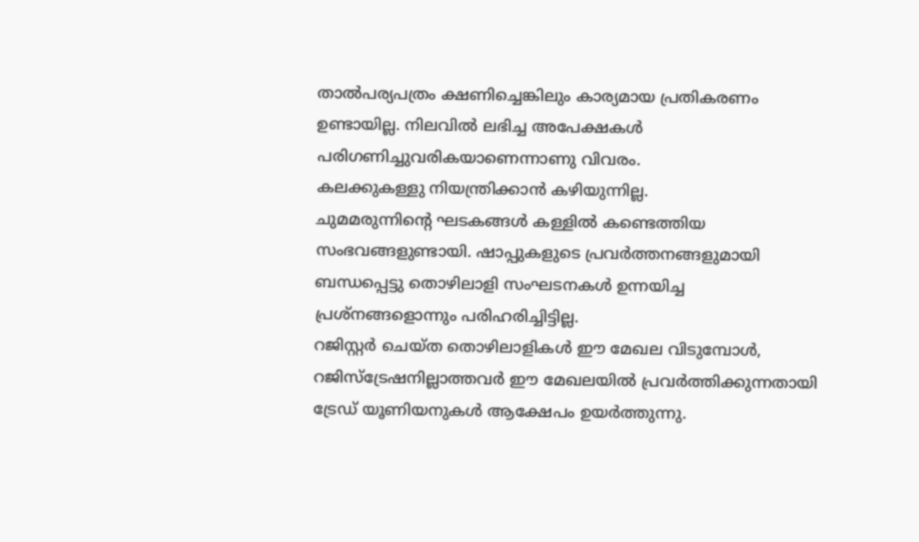താൽപര്യപത്രം ക്ഷണിച്ചെങ്കിലും കാര്യമായ പ്രതികരണം ഉണ്ടായില്ല. നിലവിൽ ലഭിച്ച അപേക്ഷകൾ പരിഗണിച്ചുവരികയാണെന്നാണു വിവരം.
കലക്കുകള്ളു നിയന്ത്രിക്കാൻ കഴിയുന്നില്ല.
ചുമമരുന്നിന്റെ ഘടകങ്ങൾ കള്ളിൽ കണ്ടെത്തിയ സംഭവങ്ങളുണ്ടായി. ഷാപ്പുകളുടെ പ്രവർത്തനങ്ങളുമായി ബന്ധപ്പെട്ടു തൊഴിലാളി സംഘടനകൾ ഉന്നയിച്ച പ്രശ്നങ്ങളൊന്നും പരിഹരിച്ചിട്ടില്ല.
റജിസ്റ്റർ ചെയ്ത തൊഴിലാളികൾ ഈ മേഖല വിടുമ്പോൾ, റജിസ്ട്രേഷനില്ലാത്തവർ ഈ മേഖലയിൽ പ്രവർത്തിക്കുന്നതായി ട്രേഡ് യൂണിയനുകൾ ആക്ഷേപം ഉയർത്തുന്നു.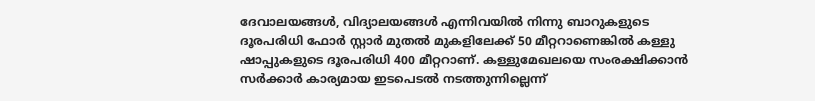ദേവാലയങ്ങൾ, വിദ്യാലയങ്ങൾ എന്നിവയിൽ നിന്നു ബാറുകളുടെ ദൂരപരിധി ഫോർ സ്റ്റാർ മുതൽ മുകളിലേക്ക് 50 മീറ്ററാണെങ്കിൽ കള്ളു ഷാപ്പുകളുടെ ദൂരപരിധി 400 മീറ്ററാണ്. കള്ളുമേഖലയെ സംരക്ഷിക്കാൻ സർക്കാർ കാര്യമായ ഇടപെടൽ നടത്തുന്നില്ലെന്ന്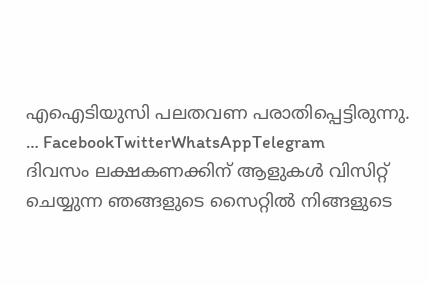എഐടിയുസി പലതവണ പരാതിപ്പെട്ടിരുന്നു.
… FacebookTwitterWhatsAppTelegram
ദിവസം ലക്ഷകണക്കിന് ആളുകൾ വിസിറ്റ് ചെയ്യുന്ന ഞങ്ങളുടെ സൈറ്റിൽ നിങ്ങളുടെ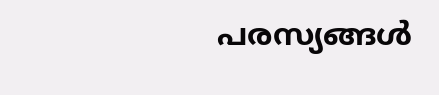പരസ്യങ്ങൾ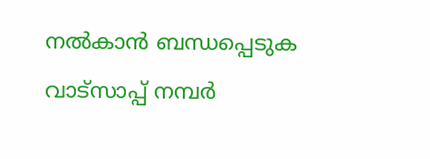നൽകാൻ ബന്ധപ്പെടുക വാട്സാപ്പ് നമ്പർ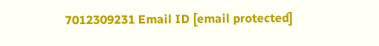7012309231 Email ID [email protected]